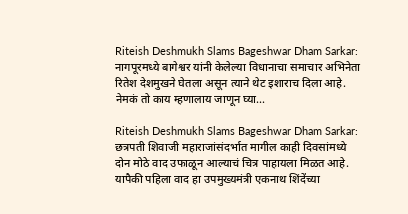Riteish Deshmukh Slams Bageshwar Dham Sarkar: नागपूरमध्ये बागेश्वर यांनी केलेल्या विधानाचा समाचार अभिनेता रितेश देशमुखने घेतला असून त्याने थेट इशाराच दिला आहे. नेमकं तो काय म्हणालाय जाणून घ्या...

Riteish Deshmukh Slams Bageshwar Dham Sarkar: छत्रपती शिवाजी महाराजांसंदर्भात मागील काही दिवसांमध्ये दोन मोठे वाद उफाळून आल्याचं चित्र पाहायला मिळत आहे. यापैकी पहिला वाद हा उपमुख्यमंत्री एकनाथ शिंदेंच्या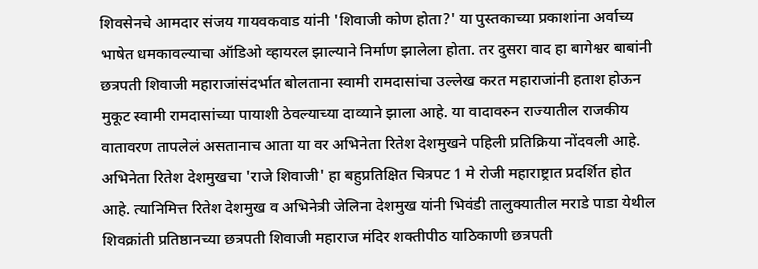शिवसेनचे आमदार संजय गायवकवाड यांनी 'शिवाजी कोण होता?' या पुस्तकाच्या प्रकाशांना अर्वाच्य भाषेत धमकावल्याचा ऑडिओ व्हायरल झाल्याने निर्माण झालेला होता. तर दुसरा वाद हा बागेश्वर बाबांनी छत्रपती शिवाजी महाराजांसंदर्भात बोलताना स्वामी रामदासांचा उल्लेख करत महाराजांनी हताश होऊन मुकूट स्वामी रामदासांच्या पायाशी ठेवल्याच्या दाव्याने झाला आहे. या वादावरुन राज्यातील राजकीय वातावरण तापलेलं असतानाच आता या वर अभिनेता रितेश देशमुखने पहिली प्रतिक्रिया नोंदवली आहे.
अभिनेता रितेश देशमुखचा 'राजे शिवाजी' हा बहुप्रतिक्षित चित्रपट 1 मे रोजी महाराष्ट्रात प्रदर्शित होत आहे. त्यानिमित्त रितेश देशमुख व अभिनेत्री जेलिना देशमुख यांनी भिवंडी तालुक्यातील मराडे पाडा येथील शिवक्रांती प्रतिष्ठानच्या छत्रपती शिवाजी महाराज मंदिर शक्तीपीठ याठिकाणी छत्रपती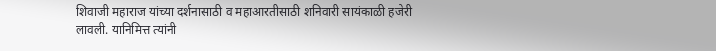शिवाजी महाराज यांच्या दर्शनासाठी व महाआरतीसाठी शनिवारी सायंकाळी हजेरी लावली. यानिमित्त त्यांनी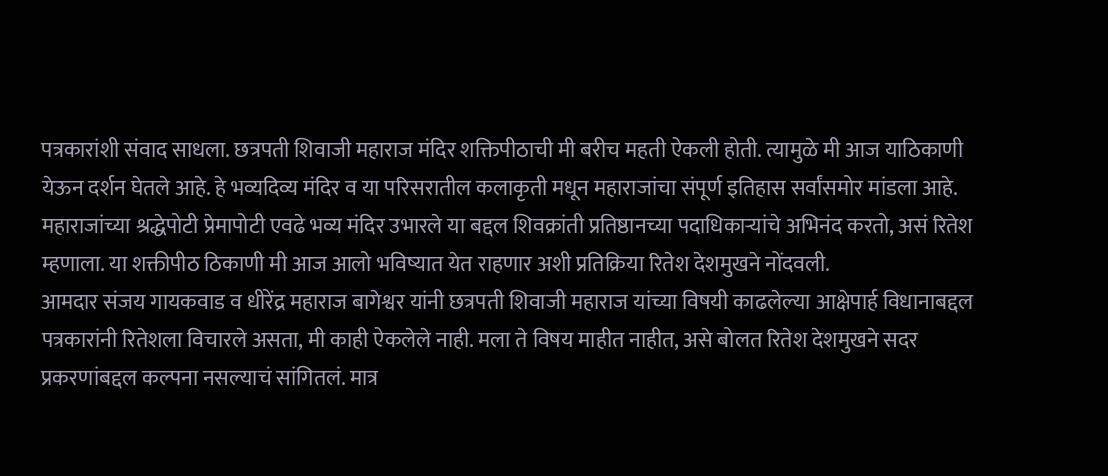पत्रकारांशी संवाद साधला. छत्रपती शिवाजी महाराज मंदिर शक्तिपीठाची मी बरीच महती ऐकली होती. त्यामुळे मी आज याठिकाणी येऊन दर्शन घेतले आहे. हे भव्यदिव्य मंदिर व या परिसरातील कलाकृती मधून महाराजांचा संपूर्ण इतिहास सर्वांसमोर मांडला आहे. महाराजांच्या श्रद्धेपोटी प्रेमापोटी एवढे भव्य मंदिर उभारले या बद्दल शिवक्रांती प्रतिष्ठानच्या पदाधिकाऱ्यांचे अभिनंद करतो, असं रितेश म्हणाला. या शक्तीपीठ ठिकाणी मी आज आलो भविष्यात येत राहणार अशी प्रतिक्रिया रितेश देशमुखने नोंदवली.
आमदार संजय गायकवाड व धीरेंद्र महाराज बागेश्वर यांनी छत्रपती शिवाजी महाराज यांच्या विषयी काढलेल्या आक्षेपार्ह विधानाबद्दल पत्रकारांनी रितेशला विचारले असता, मी काही ऐकलेले नाही. मला ते विषय माहीत नाहीत, असे बोलत रितेश देशमुखने सदर प्रकरणांबद्दल कल्पना नसल्याचं सांगितलं. मात्र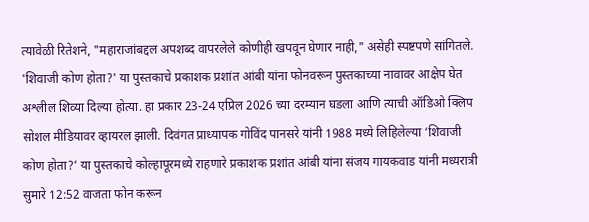त्यावेळी रितेशने, "महाराजांबद्दल अपशब्द वापरलेले कोणीही खपवून घेणार नाही," असेही स्पष्टपणे सांगितले.
'शिवाजी कोण होता?' या पुस्तकाचे प्रकाशक प्रशांत आंबी यांना फोनवरून पुस्तकाच्या नावावर आक्षेप घेत अश्लील शिव्या दिल्या होत्या. हा प्रकार 23-24 एप्रिल 2026 च्या दरम्यान घडला आणि त्याची ऑडिओ क्लिप सोशल मीडियावर व्हायरल झाली. दिवंगत प्राध्यापक गोविंद पानसरे यांनी 1988 मध्ये लिहिलेल्या ‘शिवाजी कोण होता?’ या पुस्तकाचे कोल्हापूरमध्ये राहणारे प्रकाशक प्रशांत आंबी यांना संजय गायकवाड यांनी मध्यरात्री सुमारे 12:52 वाजता फोन करून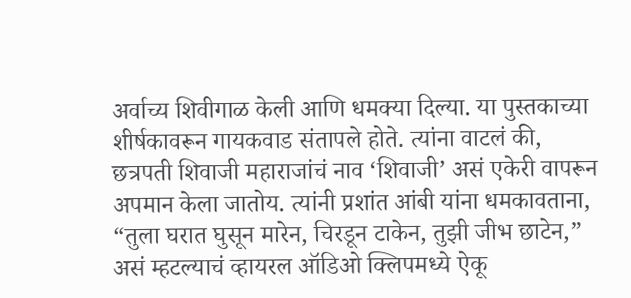अर्वाच्य शिवीगाळ केली आणि धमक्या दिल्या. या पुस्तकाच्या शीर्षकावरून गायकवाड संतापले होते. त्यांना वाटलं की, छत्रपती शिवाजी महाराजांचं नाव ‘शिवाजी’ असं एकेरी वापरून अपमान केला जातोय. त्यांनी प्रशांत आंबी यांना धमकावताना, “तुला घरात घुसून मारेन, चिरडून टाकेन, तुझी जीभ छाटेन,” असं म्हटल्याचं व्हायरल ऑडिओ क्लिपमध्ये ऐकू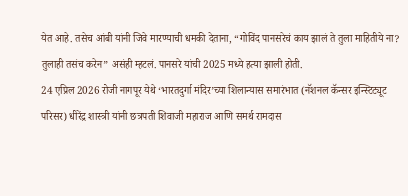येत आहे. तसेच आंबी यांनी जिवे मारण्याची धमकी देताना, “गोविंद पानसरेचं काय झालं ते तुला माहितीये ना? तुलाही तसंच करेन” असंही म्हटलं. पानसरे यांची 2025 मध्ये हत्या झाली होती.
24 एप्रिल 2026 रोजी नागपूर येथे ‘भारतदुर्गा मंदिर’च्या शिलान्यास समारंभात (नॅशनल कॅन्सर इन्स्टिट्यूट परिसर) धीरेंद्र शास्त्री यांनी छत्रपती शिवाजी महाराज आणि समर्थ रामदास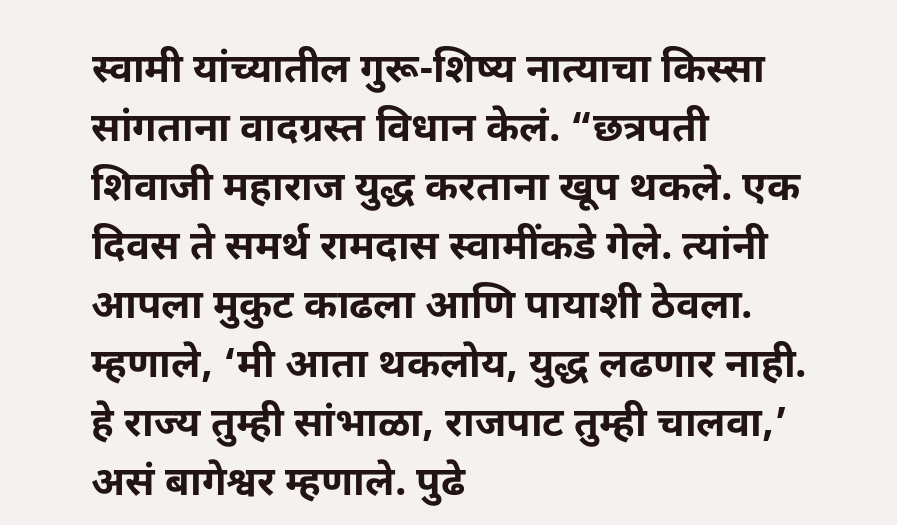स्वामी यांच्यातील गुरू-शिष्य नात्याचा किस्सा सांगताना वादग्रस्त विधान केलं. “छत्रपती शिवाजी महाराज युद्ध करताना खूप थकले. एक दिवस ते समर्थ रामदास स्वामींकडे गेले. त्यांनी आपला मुकुट काढला आणि पायाशी ठेवला. म्हणाले, ‘मी आता थकलोय, युद्ध लढणार नाही. हे राज्य तुम्ही सांभाळा, राजपाट तुम्ही चालवा,’ असं बागेश्वर म्हणाले. पुढे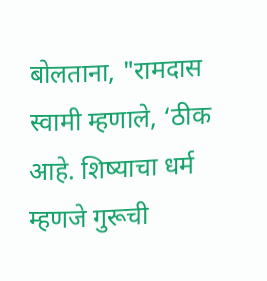बोलताना, "रामदास स्वामी म्हणाले, ‘ठीक आहे. शिष्याचा धर्म म्हणजे गुरूची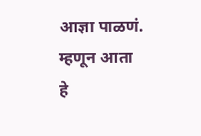आज्ञा पाळणं. म्हणून आता हे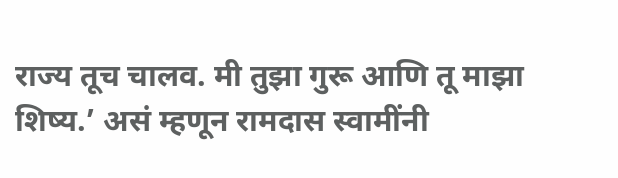राज्य तूच चालव. मी तुझा गुरू आणि तू माझा शिष्य.’ असं म्हणून रामदास स्वामींनी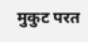मुकुट परत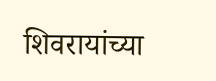शिवरायांच्या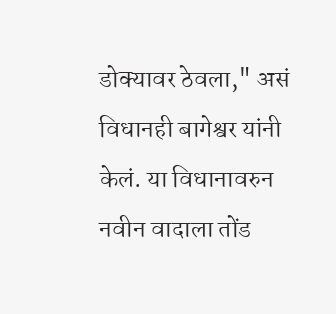डोक्यावर ठेवला," असं विधानही बागेश्वर यांनी केलं. या विधानावरुन नवीन वादाला तोंड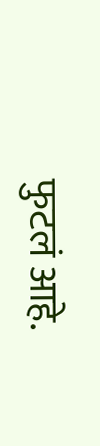फुटलं आहे.